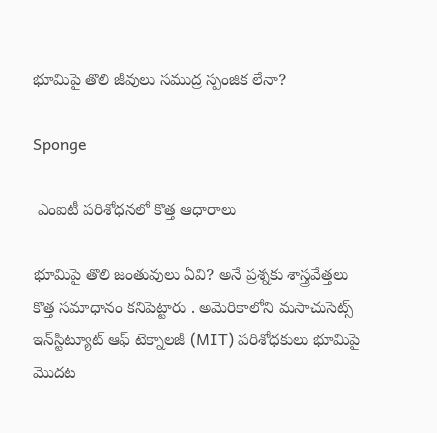భూమిపై తొలి జీవులు సముద్ర స్పంజిక లేనా?

Sponge

 ఎంఐటీ పరిశోధనలో కొత్త ఆధారాలు

భూమిపై తొలి జంతువులు ఏవి? అనే ప్రశ్నకు శాస్త్రవేత్తలు కొత్త సమాధానం కనిపెట్టారు . అమెరికాలోని మసాచుసెట్స్ ఇన్‌స్టిట్యూట్ ఆఫ్ టెక్నాలజీ (MIT) పరిశోధకులు భూమిపై మొదట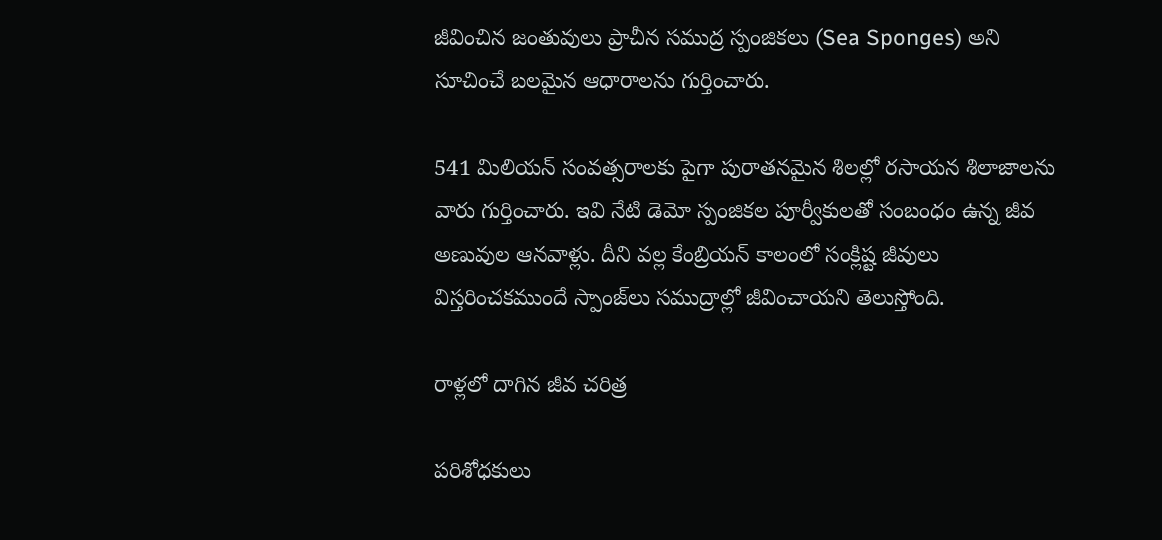జీవించిన జంతువులు ప్రాచీన సముద్ర స్పంజికలు (Sea Sponges) అని సూచించే బలమైన ఆధారాలను గుర్తించారు.

541 మిలియన్ సంవత్సరాలకు పైగా పురాతనమైన శిలల్లో రసాయన శిలాజాలను వారు గుర్తించారు. ఇవి నేటి డెమో స్పంజికల పూర్వీకులతో సంబంధం ఉన్న జీవ అణువుల ఆనవాళ్లు. దీని వల్ల కేంబ్రియన్ కాలంలో సంక్లిష్ట జీవులు విస్తరించకముందే స్పాంజ్‌లు సముద్రాల్లో జీవించాయని తెలుస్తోంది.

రాళ్లలో దాగిన జీవ చరిత్ర

పరిశోధకులు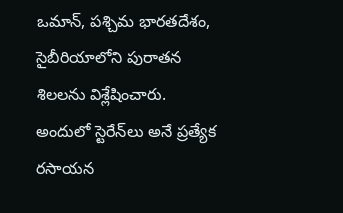ఒమాన్, పశ్చిమ భారతదేశం, సైబీరియాలోని పురాతన శిలలను విశ్లేషించారు. అందులో స్టెరేన్‌లు అనే ప్రత్యేక రసాయన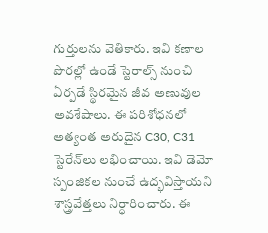గుర్తులను వెతికారు. ఇవి కణాల పొరల్లో ఉండే స్టెరాల్స్ నుంచి ఏర్పడే స్థిరమైన జీవ అణువుల అవశేషాలు. ఈ పరిశోధనలో అత్యంత అరుదైన C30, C31 స్టెరేన్‌లు లభించాయి. ఇవి డెమో స్పంజికల నుంచే ఉద్భవిస్తాయని శాస్త్రవేత్తలు నిర్ధారించారు. ఈ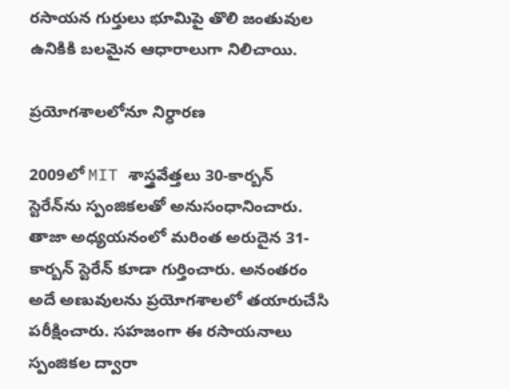రసాయన గుర్తులు భూమిపై తొలి జంతువుల ఉనికికి బలమైన ఆధారాలుగా నిలిచాయి.

ప్రయోగశాలలోనూ నిర్ధారణ

2009లో MIT శాస్త్రవేత్తలు 30-కార్బన్ స్టెరేన్‌ను స్పంజికలతో అనుసంధానించారు. తాజా అధ్యయనంలో మరింత అరుదైన 31-కార్బన్ స్టెరేన్ కూడా గుర్తించారు. అనంతరం అదే అణువులను ప్రయోగశాలలో తయారుచేసి పరీక్షించారు. సహజంగా ఈ రసాయనాలు స్పంజికల ద్వారా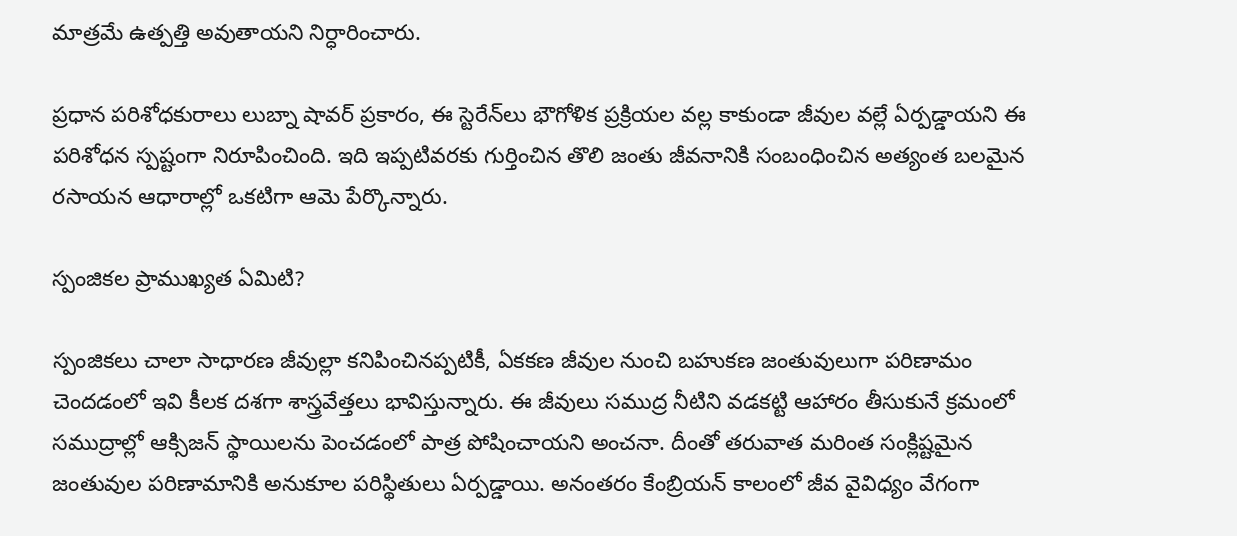మాత్రమే ఉత్పత్తి అవుతాయని నిర్ధారించారు.

ప్రధాన పరిశోధకురాలు లుబ్నా షావర్ ప్రకారం, ఈ స్టెరేన్‌లు భౌగోళిక ప్రక్రియల వల్ల కాకుండా జీవుల వల్లే ఏర్పడ్డాయని ఈ పరిశోధన స్పష్టంగా నిరూపించింది. ఇది ఇప్పటివరకు గుర్తించిన తొలి జంతు జీవనానికి సంబంధించిన అత్యంత బలమైన రసాయన ఆధారాల్లో ఒకటిగా ఆమె పేర్కొన్నారు.

స్పంజికల ప్రాముఖ్యత ఏమిటి?

స్పంజికలు చాలా సాధారణ జీవుల్లా కనిపించినప్పటికీ, ఏకకణ జీవుల నుంచి బహుకణ జంతువులుగా పరిణామం చెందడంలో ఇవి కీలక దశగా శాస్త్రవేత్తలు భావిస్తున్నారు. ఈ జీవులు సముద్ర నీటిని వడకట్టి ఆహారం తీసుకునే క్రమంలో సముద్రాల్లో ఆక్సిజన్ స్థాయిలను పెంచడంలో పాత్ర పోషించాయని అంచనా. దీంతో తరువాత మరింత సంక్లిష్టమైన జంతువుల పరిణామానికి అనుకూల పరిస్థితులు ఏర్పడ్డాయి. అనంతరం కేంబ్రియన్ కాలంలో జీవ వైవిధ్యం వేగంగా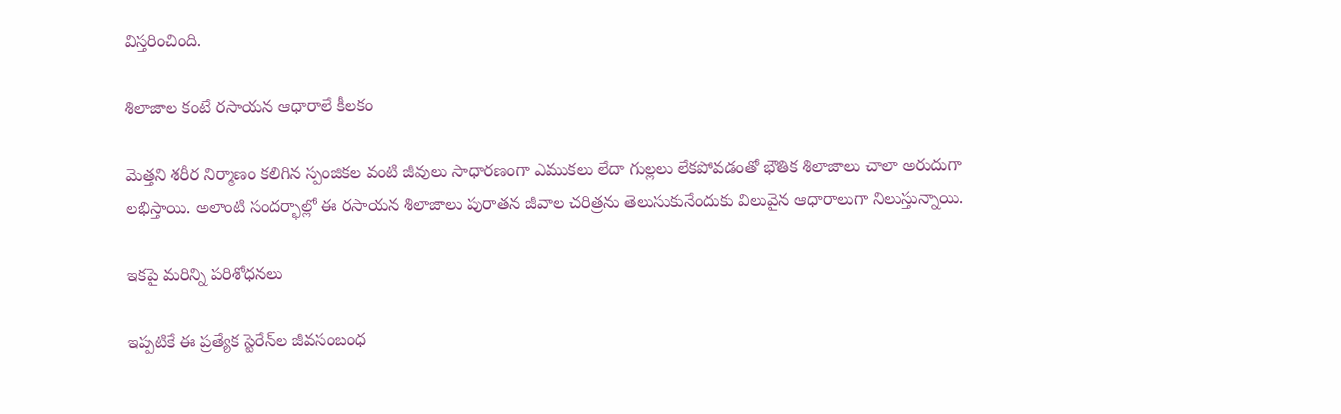విస్తరించింది.

శిలాజాల కంటే రసాయన ఆధారాలే కీలకం

మెత్తని శరీర నిర్మాణం కలిగిన స్పంజికల వంటి జీవులు సాధారణంగా ఎముకలు లేదా గుల్లలు లేకపోవడంతో భౌతిక శిలాజాలు చాలా అరుదుగా లభిస్తాయి. అలాంటి సందర్భాల్లో ఈ రసాయన శిలాజాలు పురాతన జీవాల చరిత్రను తెలుసుకునేందుకు విలువైన ఆధారాలుగా నిలుస్తున్నాయి.

ఇకపై మరిన్ని పరిశోధనలు

ఇప్పటికే ఈ ప్రత్యేక స్టెరేన్‌ల జీవసంబంధ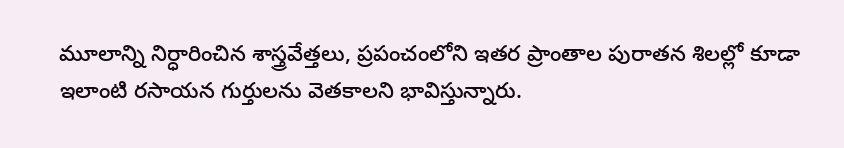మూలాన్ని నిర్ధారించిన శాస్త్రవేత్తలు, ప్రపంచంలోని ఇతర ప్రాంతాల పురాతన శిలల్లో కూడా ఇలాంటి రసాయన గుర్తులను వెతకాలని భావిస్తున్నారు.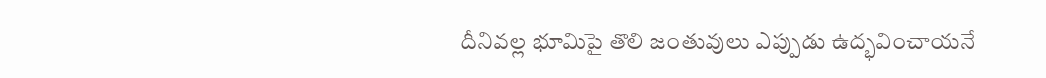దీనివల్ల భూమిపై తొలి జంతువులు ఎప్పుడు ఉద్భవించాయనే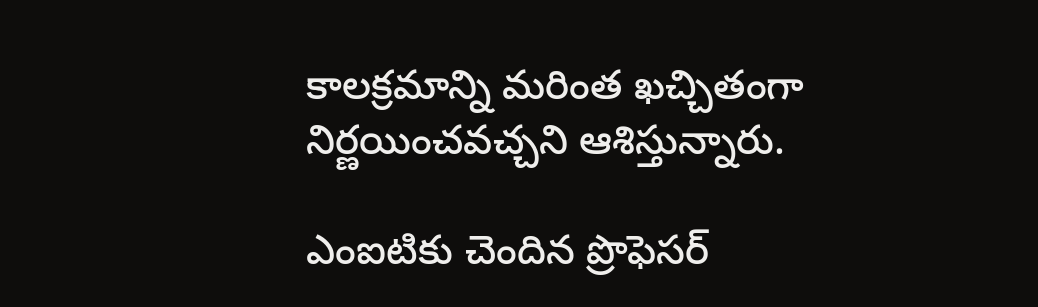కాలక్రమాన్ని మరింత ఖచ్చితంగా నిర్ణయించవచ్చని ఆశిస్తున్నారు.

ఎంఐటికు చెందిన ప్రొఫెసర్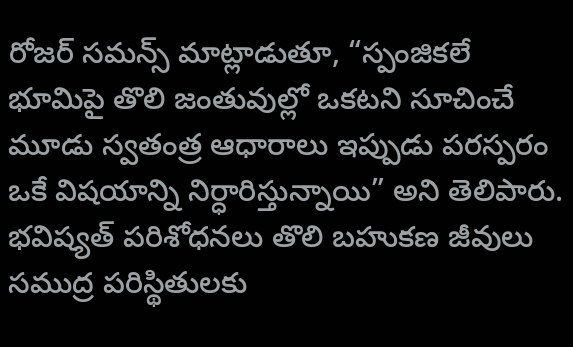రోజర్ సమన్స్ మాట్లాడుతూ, “స్పంజికలే భూమిపై తొలి జంతువుల్లో ఒకటని సూచించే మూడు స్వతంత్ర ఆధారాలు ఇప్పుడు పరస్పరం ఒకే విషయాన్ని నిర్ధారిస్తున్నాయి” అని తెలిపారు. భవిష్యత్ పరిశోధనలు తొలి బహుకణ జీవులు సముద్ర పరిస్థితులకు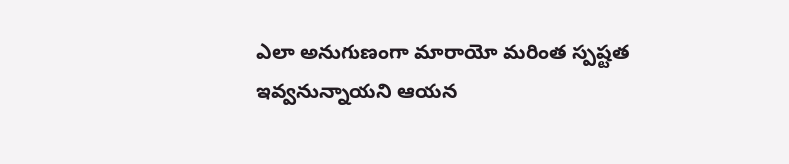ఎలా అనుగుణంగా మారాయో మరింత స్పష్టత ఇవ్వనున్నాయని ఆయన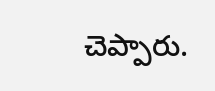చెప్పారు.